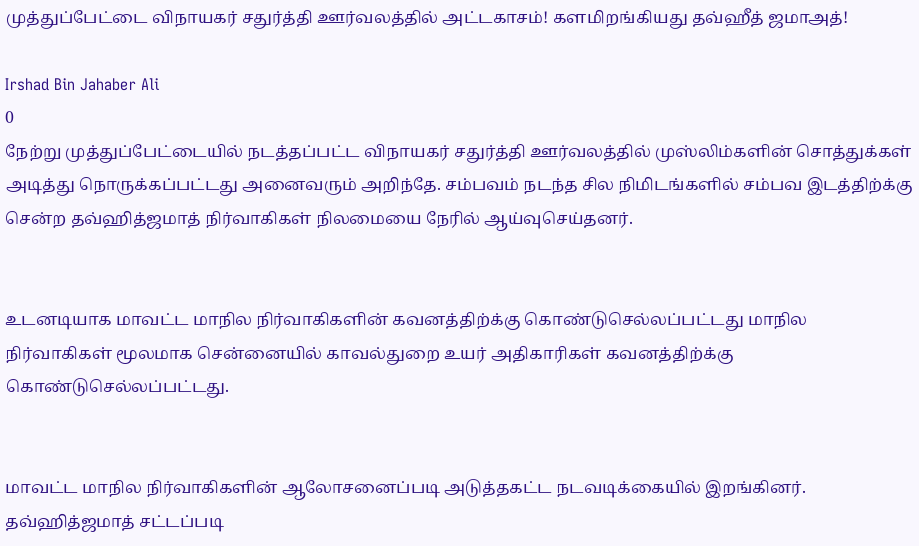முத்துப்பேட்டை விநாயகர் சதுர்த்தி ஊர்வலத்தில் அட்டகாசம்! களமிறங்கியது தவ்ஹீத் ஜமாஅத்!

Irshad Bin Jahaber Ali
0
நேற்று முத்துப்பேட்டையில் நடத்தப்பட்ட விநாயகர் சதுர்த்தி ஊர்வலத்தில் முஸ்லிம்களின் சொத்துக்கள் அடித்து நொருக்கப்பட்டது அனைவரும் அறிந்தே. சம்பவம் நடந்த சில நிமிடங்களில் சம்பவ இடத்திற்க்கு சென்ற தவ்ஹித்ஜமாத் நிர்வாகிகள் நிலமையை நேரில் ஆய்வுசெய்தனர்.


உடனடியாக மாவட்ட மாநில நிர்வாகிகளின் கவனத்திற்க்கு கொண்டுசெல்லப்பட்டது மாநில நிர்வாகிகள் மூலமாக சென்னையில் காவல்துறை உயர் அதிகாரிகள் கவனத்திற்க்கு கொண்டுசெல்லப்பட்டது.


மாவட்ட மாநில நிர்வாகிகளின் ஆலோசனைப்படி அடுத்தகட்ட நடவடிக்கையில் இறங்கினர்.
தவ்ஹித்ஜமாத் சட்டப்படி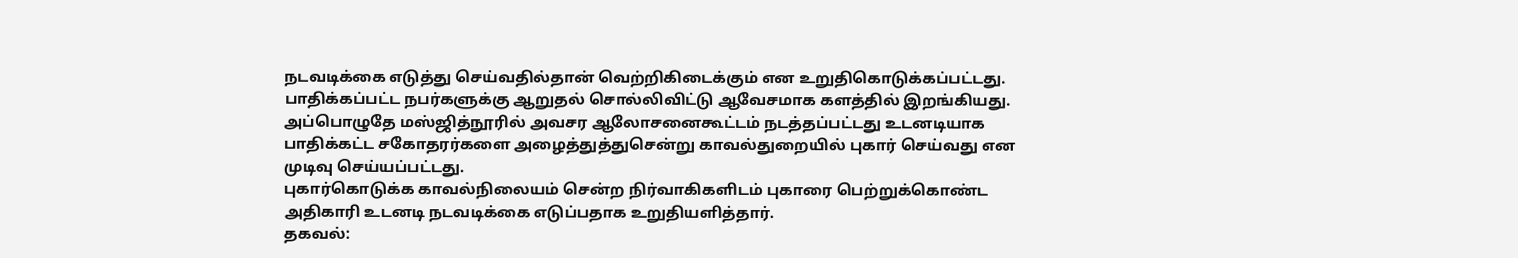நடவடிக்கை எடுத்து செய்வதில்தான் வெற்றிகிடைக்கும் என உறுதிகொடுக்கப்பட்டது. பாதிக்கப்பட்ட நபர்களுக்கு ஆறுதல் சொல்லிவிட்டு ஆவேசமாக களத்தில் இறங்கியது.
அப்பொழுதே மஸ்ஜித்நூரில் அவசர ஆலோசனைகூட்டம் நடத்தப்பட்டது உடனடியாக பாதிக்கட்ட சகோதரர்களை அழைத்துத்துசென்று காவல்துறையில் புகார் செய்வது என முடிவு செய்யப்பட்டது.
புகார்கொடுக்க காவல்நிலையம் சென்ற நிர்வாகிகளிடம் புகாரை பெற்றுக்கொண்ட அதிகாரி உடனடி நடவடிக்கை எடுப்பதாக உறுதியளித்தார்.
தகவல்: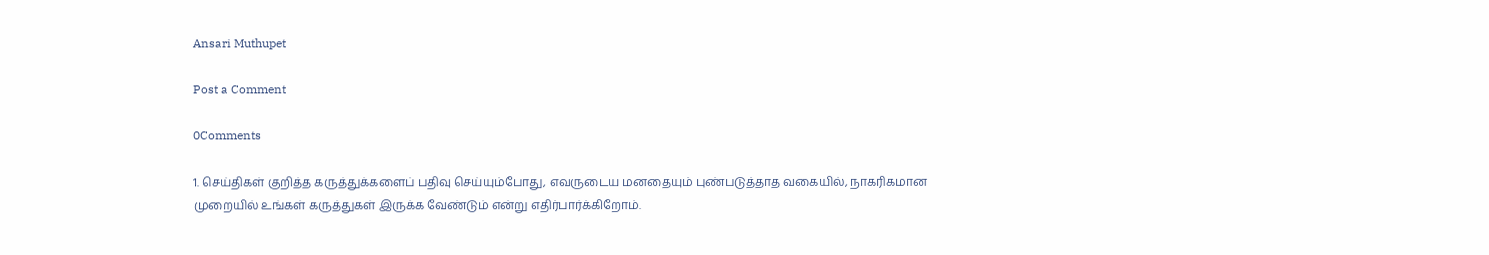Ansari Muthupet

Post a Comment

0Comments

1. செய்திகள் குறித்த கருத்துக்களைப் பதிவு செய்யும்போது, எவருடைய மனதையும் புண்படுத்தாத வகையில், நாகரிகமான முறையில் உங்கள் கருத்துகள் இருக்க வேண்டும் என்று எதிர்பார்க்கிறோம்.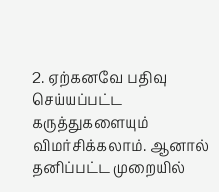2. ஏற்கனவே பதிவு செய்யப்பட்ட கருத்துகளையும் விமர்சிக்கலாம். ஆனால் தனிப்பட்ட முறையில்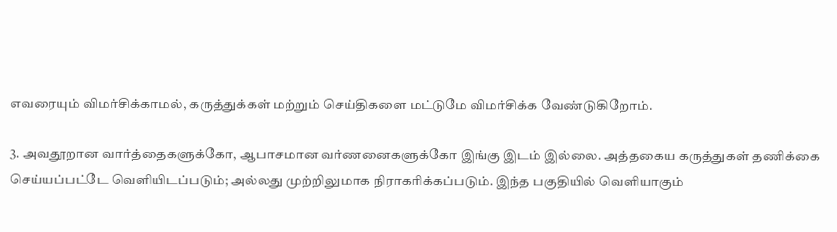எவரையும் விமர்சிக்காமல், கருத்துக்கள் மற்றும் செய்திகளை மட்டுமே விமர்சிக்க வேண்டுகிறோம்.

3. அவதூறான வார்த்தைகளுக்கோ, ஆபாசமான வர்ணனைகளுக்கோ இங்கு இடம் இல்லை. அத்தகைய கருத்துகள் தணிக்கை செய்யப்பட்டே வெளியிடப்படும்; அல்லது முற்றிலுமாக நிராகரிக்கப்படும். இந்த பகுதியில் வெளியாகும்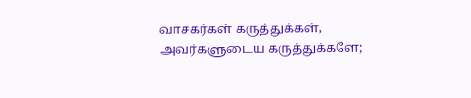வாசகர்கள் கருத்துக்கள், அவர்களுடைய கருத்துக்களே;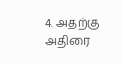4. அதற்கு அதிரை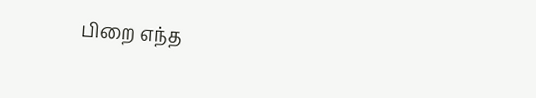பிறை எந்த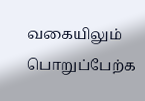வகையிலும் பொறுப்பேற்க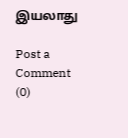இயலாது

Post a Comment (0)